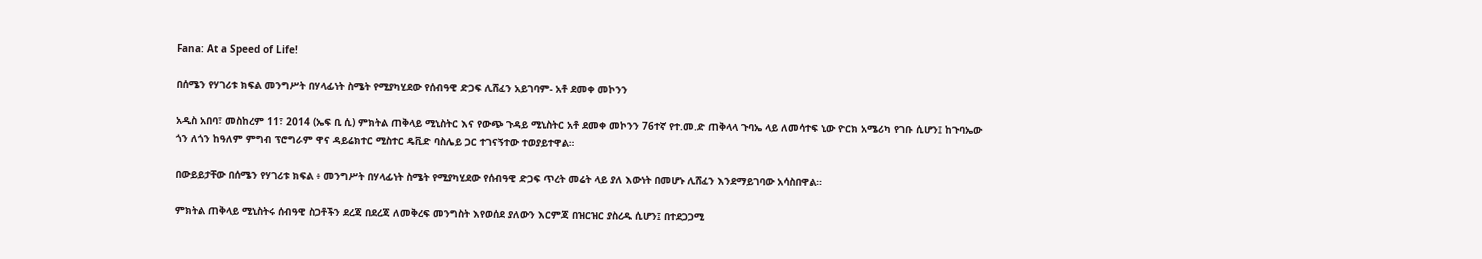Fana: At a Speed of Life!

በሰሜን የሃገሪቱ ክፍል መንግሥት በሃላፊነት ስሜት የሚያካሂደው የሰብዓዊ ድጋፍ ሊሸፈን አይገባም- አቶ ደመቀ መኮንን

አዲስ አበባ፣ መስከረም 11፣ 2014 (ኤፍ ቢ ሲ) ምክትል ጠቅላይ ሚኒስትር እና የውጭ ጉዳይ ሚኒስትር አቶ ደመቀ መኮንን 76ተኛ የተ.መ.ድ ጠቅላላ ጉባኤ ላይ ለመሳተፍ ኒው ዮርክ አሜሪካ የገቡ ሲሆን፤ ከጉባኤው ጎን ለጎን ከዓለም ምግብ ፕሮግራም ዋና ዳይሬክተር ሚስተር ዴቪድ ባስሌይ ጋር ተገናኝተው ተወያይተዋል።

በውይይታቸው በሰሜን የሃገሪቱ ክፍል ፥ መንግሥት በሃላፊነት ስሜት የሚያካሂደው የሰብዓዊ ድጋፍ ጥረት መሬት ላይ ያለ እውነት በመሆኑ ሊሸፈን እንደማይገባው አሳስበዋል።

ምክትል ጠቅላይ ሚኒስትሩ ሰብዓዊ ስጋቶችን ደረጃ በደረጃ ለመቅረፍ መንግስት እየወሰደ ያለውን እርምጃ በዝርዝር ያስረዱ ሲሆን፤ በተደጋጋሚ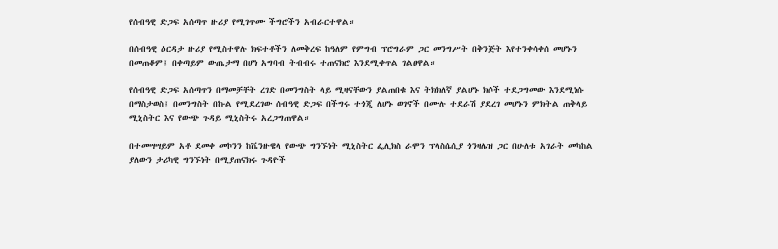የሰብዓዊ ድጋፍ አሰጣጥ ዙሪያ የሚገጥሙ ችግሮችን አብራርተዋል።

በሰብዓዊ ዕርዳታ ዙሪያ የሚስተዋሉ ክፍተቶችን ለመቅረፍ ከዓለም የምግብ ፕሮግራም ጋር መንግሥት በቅንጅት እየተንቀሳቀሰ መሆኑን በመጠቆም፤ በቀጣይም ውጤታማ በሆነ አግባብ ትብብሩ ተጠናክሮ እንደሚቀጥል ገልፀዋል።

የሰብዓዊ ድጋፍ አሰጣጥን በማመቻቸት ረገድ በመንግስት ላይ ሚዛናቸውን ያልጠበቁ እና ትክክለኛ ያልሆኑ ክሶች ተደጋግመው እንደሚነሱ በማስታወስ፤ በመንግስት በኩል የሚደረገው ሰብዓዊ ድጋፍ በችግሩ ተጎጂ ለሆኑ ወገኖች በሙሉ ተደራሽ ያደረገ መሆኑን ምክትል ጠቅላይ ሚኒስትር እና የውጭ ጉዳይ ሚኒስትሩ አረጋግጠዋል።

በተመሣሣይም አቶ ደመቀ መኮንን ከቬንዙዌላ የውጭ ግንኙነት ሚኒስትር ፌሊክስ ራሞን ፕላስሴሲያ ጎንዛሌዝ ጋር በሁለቱ አገራት መካከል ያለውን ታሪካዊ ግንኙነት በሚያጠናክሩ ጉዳዮች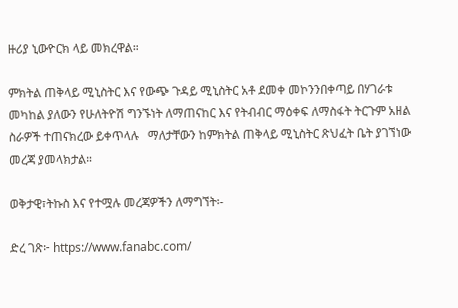ዙሪያ ኒውዮርክ ላይ መክረዋል።

ምክትል ጠቅላይ ሚኒስትር እና የውጭ ጉዳይ ሚኒስትር አቶ ደመቀ መኮንንበቀጣይ በሃገራቱ መካከል ያለውን የሁለትዮሽ ግንኙነት ለማጠናከር እና የትብብር ማዕቀፍ ለማስፋት ትርጉም አዘል ስራዎች ተጠናክረው ይቀጥላሉ   ማለታቸውን ከምክትል ጠቅላይ ሚኒስትር ጽህፈት ቤት ያገኘነው መረጃ ያመላክታል።

ወቅታዊ፣ትኩስ እና የተሟሉ መረጃዎችን ለማግኘት፡-

ድረ ገጽ፦ https://www.fanabc.com/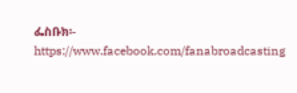ፌስቡክ፡- https://www.facebook.com/fanabroadcasting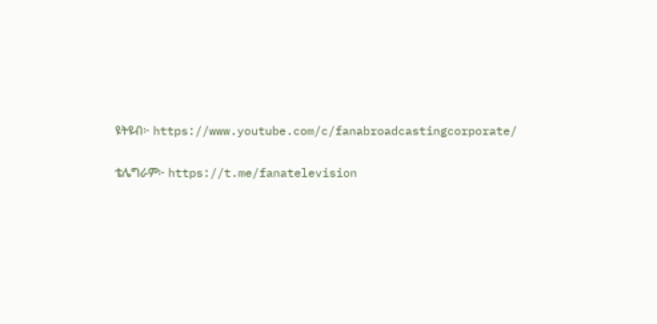ዩትዩብ፦ https://www.youtube.com/c/fanabroadcastingcorporate/

ቴሌግራም፦ https://t.me/fanatelevision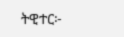ትዊተር፦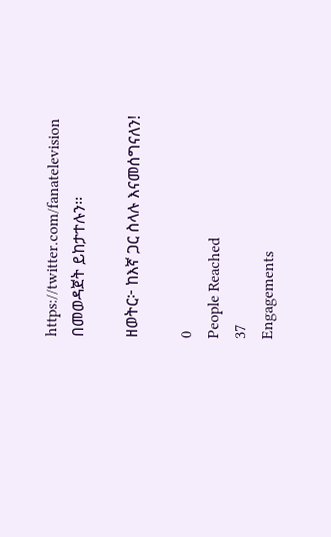https://twitter.com/fanatelevision በመወዳጀት ይከታተሉን፡፡

ዘወትር፦ ከእኛ ጋር ስላሉ እናመሰግናለን!

0
People Reached
37
Engagements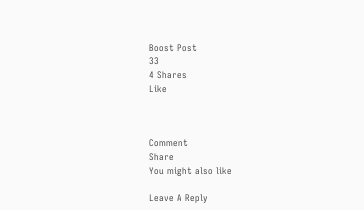Boost Post
33
4 Shares
Like



Comment
Share
You might also like

Leave A Reply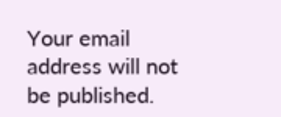Your email address will not be published.